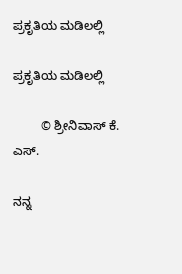ಪ್ರಕೃತಿಯ ಮಡಿಲಲ್ಲಿ

ಪ್ರಕೃತಿಯ ಮಡಿಲಲ್ಲಿ

        © ಶ್ರೀನಿವಾಸ್ ಕೆ. ಎಸ್.

ನನ್ನ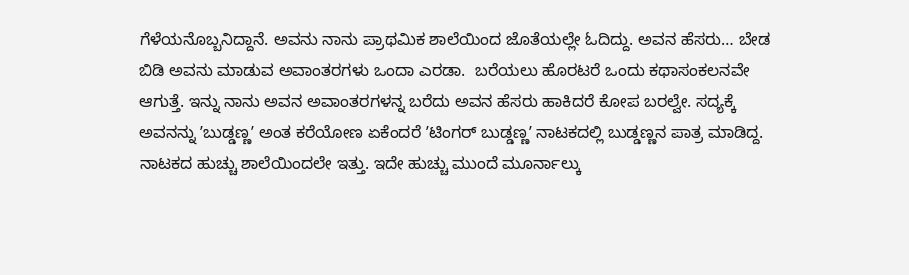ಗೆಳೆಯನೊಬ್ಬನಿದ್ದಾನೆ. ಅವನು ನಾನು ಪ್ರಾಥಮಿಕ ಶಾಲೆಯಿಂದ ಜೊತೆಯಲ್ಲೇ ಓದಿದ್ದು. ಅವನ ಹೆಸರು… ಬೇಡ ಬಿಡಿ ಅವನು ಮಾಡುವ ಅವಾಂತರಗಳು ಒಂದಾ ಎರಡಾ.  ಬರೆಯಲು ಹೊರಟರೆ ಒಂದು ಕಥಾಸಂಕಲನವೇ ಆಗುತ್ತೆ. ಇನ್ನು ನಾನು ಅವನ ಅವಾಂತರಗಳನ್ನ ಬರೆದು ಅವನ ಹೆಸರು ಹಾಕಿದರೆ ಕೋಪ ಬರಲ್ವೇ. ಸದ್ಯಕ್ಕೆ ಅವನನ್ನು ʼಬುಡ್ಡಣ್ಣʼ ಅಂತ ಕರೆಯೋಣ ಏಕೆಂದರೆ ʼಟಿಂಗರ್ ಬುಡ್ಡಣ್ಣʼ ನಾಟಕದಲ್ಲಿ ಬುಡ್ಡಣ್ಣನ ಪಾತ್ರ ಮಾಡಿದ್ದ. ನಾಟಕದ ಹುಚ್ಚು ಶಾಲೆಯಿಂದಲೇ ಇತ್ತು. ಇದೇ ಹುಚ್ಚು ಮುಂದೆ ಮೂರ್ನಾಲ್ಕು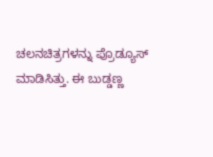ಚಲನಚಿತ್ರಗಳನ್ನು ಪ್ರೊಡ್ಯೂಸ್‌ ಮಾಡಿಸಿತ್ತು. ಈ ಬುಡ್ಡಣ್ಣ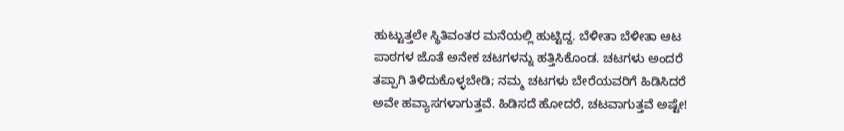ಹುಟ್ಟುತ್ತಲೇ ಸ್ಥಿತಿವಂತರ ಮನೆಯಲ್ಲಿ ಹುಟ್ಟಿದ್ದ. ಬೆಳೀತಾ ಬೆಳೀತಾ ಆಟ ಪಾಠಗಳ ಜೊತೆ ಅನೇಕ ಚಟಗಳನ್ನು ಹತ್ತಿಸಿಕೊಂಡ. ಚಟಗಳು ಅಂದರೆ ತಪ್ಪಾಗಿ ತಿಳಿದುಕೊಳ್ಳಬೇಡಿ; ನಮ್ಮ ಚಟಗಳು ಬೇರೆಯವರಿಗೆ ಹಿಡಿಸಿದರೆ ಅವೇ ಹವ್ಯಾಸಗಳಾಗುತ್ತವೆ. ಹಿಡಿಸದೆ ಹೋದರೆ, ಚಟವಾಗುತ್ತವೆ ಅಷ್ಟೇ!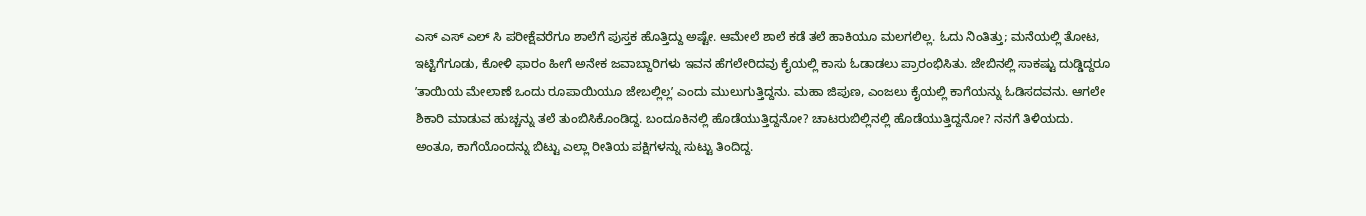ಎಸ್ ಎಸ್ ಎಲ್ ಸಿ ಪರೀಕ್ಷೆವರೆಗೂ ಶಾಲೆಗೆ ಪುಸ್ತಕ ಹೊತ್ತಿದ್ದು ಅಷ್ಟೇ. ಆಮೇಲೆ ಶಾಲೆ ಕಡೆ ತಲೆ ಹಾಕಿಯೂ ಮಲಗಲಿಲ್ಲ. ಓದು ನಿಂತಿತ್ತು; ಮನೆಯಲ್ಲಿ ತೋಟ, ಇಟ್ಟಿಗೆಗೂಡು, ಕೋಳಿ ಫಾರಂ ಹೀಗೆ ಅನೇಕ ಜವಾಬ್ದಾರಿಗಳು ಇವನ ಹೆಗಲೇರಿದವು ಕೈಯಲ್ಲಿ ಕಾಸು ಓಡಾಡಲು ಪ್ರಾರಂಭಿಸಿತು. ಜೇಬಿನಲ್ಲಿ ಸಾಕಷ್ಟು ದುಡ್ಡಿದ್ದರೂ ʼತಾಯಿಯ ಮೇಲಾಣೆ ಒಂದು ರೂಪಾಯಿಯೂ ಜೇಬಲ್ಲಿಲ್ಲʼ ಎಂದು ಮುಲುಗುತ್ತಿದ್ದನು. ಮಹಾ ಜಿಪುಣ, ಎಂಜಲು ಕೈಯಲ್ಲಿ ಕಾಗೆಯನ್ನು ಓಡಿಸದವನು. ಆಗಲೇ ಶಿಕಾರಿ ಮಾಡುವ ಹುಚ್ಚನ್ನು ತಲೆ ತುಂಬಿಸಿಕೊಂಡಿದ್ದ. ಬಂದೂಕಿನಲ್ಲಿ ಹೊಡೆಯುತ್ತಿದ್ದನೋ? ಚಾಟರುಬಿಲ್ಲಿನಲ್ಲಿ ಹೊಡೆಯುತ್ತಿದ್ದನೋ? ನನಗೆ ತಿಳಿಯದು. ಅಂತೂ, ಕಾಗೆಯೊಂದನ್ನು ಬಿಟ್ಟು ಎಲ್ಲಾ ರೀತಿಯ ಪಕ್ಷಿಗಳನ್ನು ಸುಟ್ಟು ತಿಂದಿದ್ದ.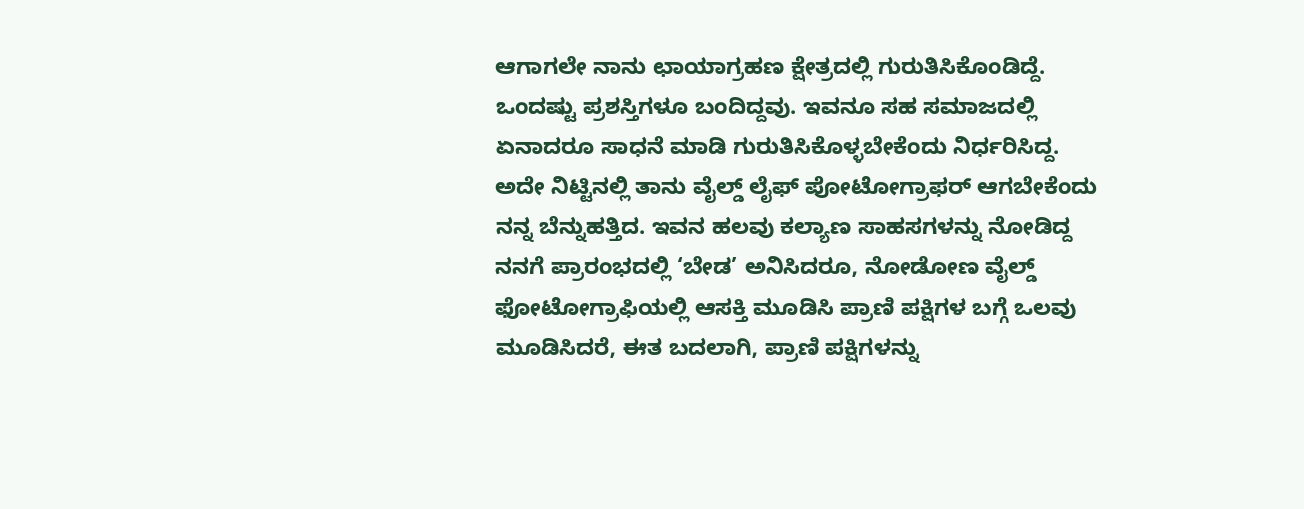ಆಗಾಗಲೇ ನಾನು ಛಾಯಾಗ್ರಹಣ ಕ್ಷೇತ್ರದಲ್ಲಿ ಗುರುತಿಸಿಕೊಂಡಿದ್ದೆ. ಒಂದಷ್ಟು ಪ್ರಶಸ್ತಿಗಳೂ ಬಂದಿದ್ದವು. ಇವನೂ ಸಹ ಸಮಾಜದಲ್ಲಿ ಏನಾದರೂ ಸಾಧನೆ ಮಾಡಿ ಗುರುತಿಸಿಕೊಳ್ಳಬೇಕೆಂದು ನಿರ್ಧರಿಸಿದ್ದ. ಅದೇ ನಿಟ್ಟಿನಲ್ಲಿ ತಾನು ವೈಲ್ಡ್ ಲೈಫ್ ಪೋಟೋಗ್ರಾಫರ್‌ ಆಗಬೇಕೆಂದು ನನ್ನ ಬೆನ್ನುಹತ್ತಿದ. ಇವನ ಹಲವು ಕಲ್ಯಾಣ ಸಾಹಸಗಳನ್ನು ನೋಡಿದ್ದ ನನಗೆ ಪ್ರಾರಂಭದಲ್ಲಿ ‘ಬೇಡ’ ಅನಿಸಿದರೂ, ನೋಡೋಣ ವೈಲ್ಡ್‌ ಫೋಟೋಗ್ರಾಫಿಯಲ್ಲಿ ಆಸಕ್ತಿ ಮೂಡಿಸಿ ಪ್ರಾಣಿ ಪಕ್ಷಿಗಳ ಬಗ್ಗೆ ಒಲವು ಮೂಡಿಸಿದರೆ, ಈತ ಬದಲಾಗಿ, ಪ್ರಾಣಿ ಪಕ್ಷಿಗಳನ್ನು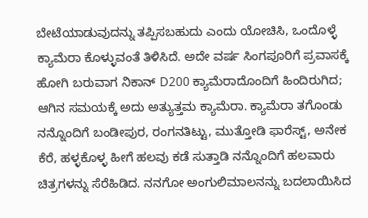ಬೇಟೆಯಾಡುವುದನ್ನು ತಪ್ಪಿಸಬಹುದು ಎಂದು ಯೋಚಿಸಿ, ಒಂದೊಳ್ಳೆ ಕ್ಯಾಮೆರಾ ಕೊಳ್ಳುವಂತೆ ತಿಳಿಸಿದೆ. ಅದೇ ವರ್ಷ ಸಿಂಗಪೂರಿಗೆ ಪ್ರವಾಸಕ್ಕೆ ಹೋಗಿ ಬರುವಾಗ ನಿಕಾನ್ D200 ಕ್ಯಾಮೆರಾದೊಂದಿಗೆ ಹಿಂದಿರುಗಿದ; ಆಗಿನ ಸಮಯಕ್ಕೆ ಅದು ಅತ್ಯುತ್ತಮ ಕ್ಯಾಮೆರಾ. ಕ್ಯಾಮೆರಾ ತಗೊಂಡು ನನ್ನೊಂದಿಗೆ ಬಂಡೀಪುರ, ರಂಗನತಿಟ್ಟು, ಮುತ್ತೋಡಿ ಫಾರೆಸ್ಟ್, ಅನೇಕ ಕೆರೆ, ಹಳ್ಳಕೊಳ್ಳ ಹೀಗೆ ಹಲವು ಕಡೆ ಸುತ್ತಾಡಿ ನನ್ನೊಂದಿಗೆ ಹಲವಾರು ಚಿತ್ರಗಳನ್ನು ಸೆರೆಹಿಡಿದ. ನನಗೋ ಅಂಗುಲಿಮಾಲನನ್ನು ಬದಲಾಯಿಸಿದ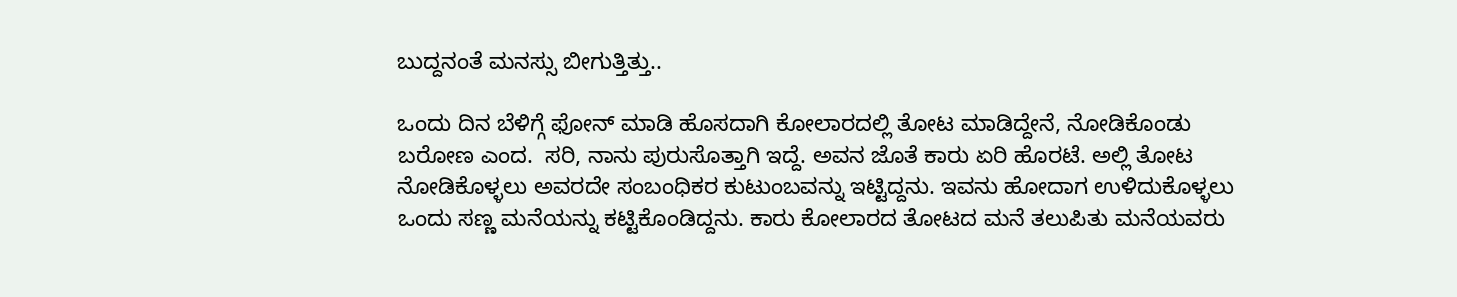ಬುದ್ದನಂತೆ ಮನಸ್ಸು ಬೀಗುತ್ತಿತ್ತು..

ಒಂದು ದಿನ ಬೆಳಿಗ್ಗೆ ಫೋನ್ ಮಾಡಿ ಹೊಸದಾಗಿ ಕೋಲಾರದಲ್ಲಿ ತೋಟ ಮಾಡಿದ್ದೇನೆ, ನೋಡಿಕೊಂಡು ಬರೋಣ ಎಂದ.  ಸರಿ, ನಾನು ಪುರುಸೊತ್ತಾಗಿ ಇದ್ದೆ. ಅವನ ಜೊತೆ ಕಾರು ಏರಿ ಹೊರಟೆ. ಅಲ್ಲಿ ತೋಟ ನೋಡಿಕೊಳ್ಳಲು ಅವರದೇ ಸಂಬಂಧಿಕರ ಕುಟುಂಬವನ್ನು ಇಟ್ಟಿದ್ದನು. ಇವನು ಹೋದಾಗ ಉಳಿದುಕೊಳ್ಳಲು ಒಂದು ಸಣ್ಣ ಮನೆಯನ್ನು ಕಟ್ಟಿಕೊಂಡಿದ್ದನು. ಕಾರು ಕೋಲಾರದ ತೋಟದ ಮನೆ ತಲುಪಿತು ಮನೆಯವರು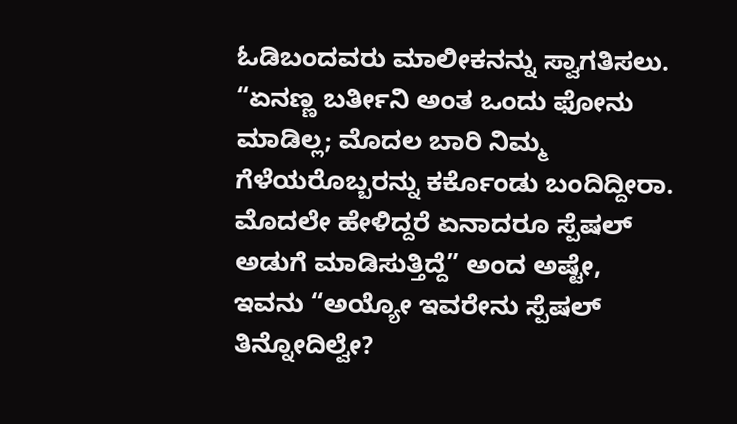ಓಡಿಬಂದವರು ಮಾಲೀಕನನ್ನು ಸ್ವಾಗತಿಸಲು. “ಏನಣ್ಣ ಬರ್ತೀನಿ ಅಂತ ಒಂದು ಫೋನು ಮಾಡಿಲ್ಲ; ಮೊದಲ ಬಾರಿ ನಿಮ್ಮ ಗೆಳೆಯರೊಬ್ಬರನ್ನು ಕರ್ಕೊಂಡು ಬಂದಿದ್ದೀರಾ. ಮೊದಲೇ ಹೇಳಿದ್ದರೆ ಏನಾದರೂ ಸ್ಪೆಷಲ್ ಅಡುಗೆ ಮಾಡಿಸುತ್ತಿದ್ದೆ” ಅಂದ ಅಷ್ಟೇ, ಇವನು “ಅಯ್ಯೋ ಇವರೇನು ಸ್ಪೆಷಲ್ ತಿನ್ನೋದಿಲ್ವೇ?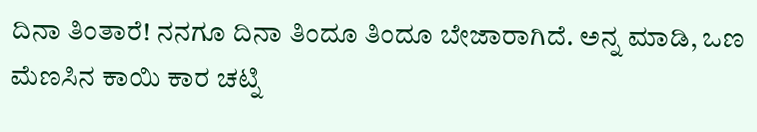ದಿನಾ ತಿಂತಾರೆ! ನನಗೂ ದಿನಾ ತಿಂದೂ ತಿಂದೂ ಬೇಜಾರಾಗಿದೆ. ಅನ್ನ ಮಾಡಿ, ಒಣ ಮೆಣಸಿನ ಕಾಯಿ ಕಾರ ಚಟ್ನಿ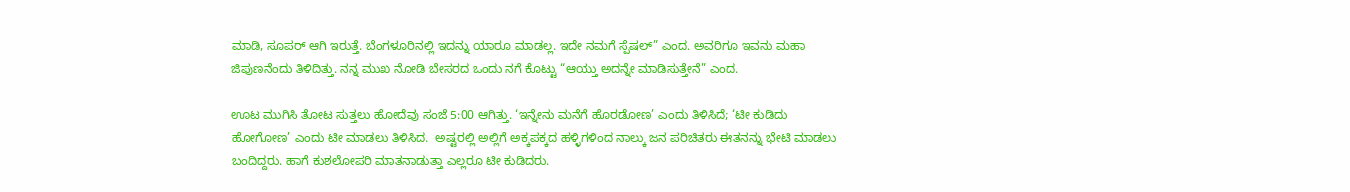ಮಾಡಿ, ಸೂಪರ್ ಆಗಿ ಇರುತ್ತೆ. ಬೆಂಗಳೂರಿನಲ್ಲಿ ಇದನ್ನು ಯಾರೂ ಮಾಡಲ್ಲ. ಇದೇ ನಮಗೆ ಸ್ಪೆಷಲ್” ಎಂದ. ಅವರಿಗೂ ಇವನು ಮಹಾ ಜಿಪುಣನೆಂದು ತಿಳಿದಿತ್ತು. ನನ್ನ ಮುಖ ನೋಡಿ ಬೇಸರದ ಒಂದು ನಗೆ ಕೊಟ್ಟು “ಆಯ್ತು ಅದನ್ನೇ ಮಾಡಿಸುತ್ತೇನೆ” ಎಂದ.

ಊಟ ಮುಗಿಸಿ ತೋಟ ಸುತ್ತಲು ಹೋದೆವು ಸಂಜೆ 5:00 ಆಗಿತ್ತು. ‘ಇನ್ನೇನು ಮನೆಗೆ ಹೊರಡೋಣ’ ಎಂದು ತಿಳಿಸಿದೆ; ‘ಟೀ ಕುಡಿದು ಹೋಗೋಣ’ ಎಂದು ಟೀ ಮಾಡಲು ತಿಳಿಸಿದ.  ಅಷ್ಟರಲ್ಲಿ ಅಲ್ಲಿಗೆ ಅಕ್ಕಪಕ್ಕದ ಹಳ್ಳಿಗಳಿಂದ ನಾಲ್ಕು ಜನ ಪರಿಚಿತರು ಈತನನ್ನು ಭೇಟಿ ಮಾಡಲು ಬಂದಿದ್ದರು. ಹಾಗೆ ಕುಶಲೋಪರಿ ಮಾತನಾಡುತ್ತಾ ಎಲ್ಲರೂ ಟೀ ಕುಡಿದರು.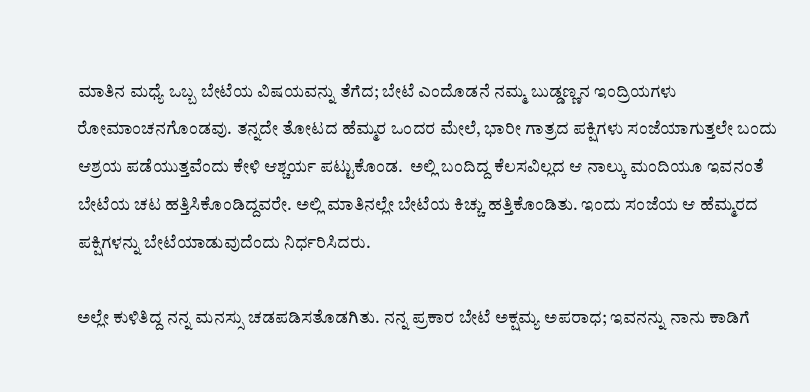ಮಾತಿನ ಮಧ್ಯೆ ಒಬ್ಬ ಬೇಟೆಯ ವಿಷಯವನ್ನು ತೆಗೆದ; ಬೇಟೆ ಎಂದೊಡನೆ ನಮ್ಮ ಬುಡ್ಡಣ್ಣನ ಇಂದ್ರಿಯಗಳು ರೋಮಾಂಚನಗೊಂಡವು. ತನ್ನದೇ ತೋಟದ ಹೆಮ್ಮರ ಒಂದರ ಮೇಲೆ, ಭಾರೀ ಗಾತ್ರದ ಪಕ್ಷಿಗಳು ಸಂಜೆಯಾಗುತ್ತಲೇ ಬಂದು ಆಶ್ರಯ ಪಡೆಯುತ್ತವೆಂದು ಕೇಳಿ ಆಶ್ಚರ್ಯ ಪಟ್ಟುಕೊಂಡ.  ಅಲ್ಲಿ ಬಂದಿದ್ದ ಕೆಲಸವಿಲ್ಲದ ಆ ನಾಲ್ಕು ಮಂದಿಯೂ ಇವನಂತೆ ಬೇಟೆಯ ಚಟ ಹತ್ತಿಸಿಕೊಂಡಿದ್ದವರೇ. ಅಲ್ಲಿ ಮಾತಿನಲ್ಲೇ ಬೇಟೆಯ ಕಿಚ್ಚು ಹತ್ತಿಕೊಂಡಿತು. ಇಂದು ಸಂಜೆಯ ಆ ಹೆಮ್ಮರದ ಪಕ್ಷಿಗಳನ್ನು ಬೇಟೆಯಾಡುವುದೆಂದು ನಿರ್ಧರಿಸಿದರು.

ಅಲ್ಲೇ ಕುಳಿತಿದ್ದ ನನ್ನ ಮನಸ್ಸು ಚಡಪಡಿಸತೊಡಗಿತು. ನನ್ನ ಪ್ರಕಾರ ಬೇಟೆ ಅಕ್ಷಮ್ಯ ಅಪರಾಧ; ಇವನನ್ನು ನಾನು ಕಾಡಿಗೆ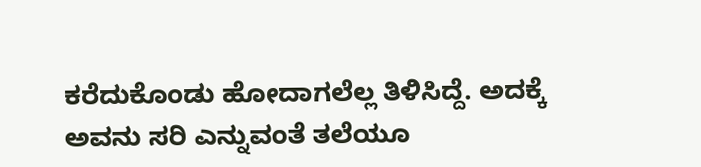ಕರೆದುಕೊಂಡು ಹೋದಾಗಲೆಲ್ಲ ತಿಳಿಸಿದ್ದೆ. ಅದಕ್ಕೆ ಅವನು ಸರಿ ಎನ್ನುವಂತೆ ತಲೆಯೂ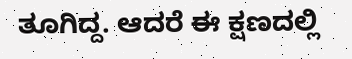ತೂಗಿದ್ದ. ಆದರೆ ಈ ಕ್ಷಣದಲ್ಲಿ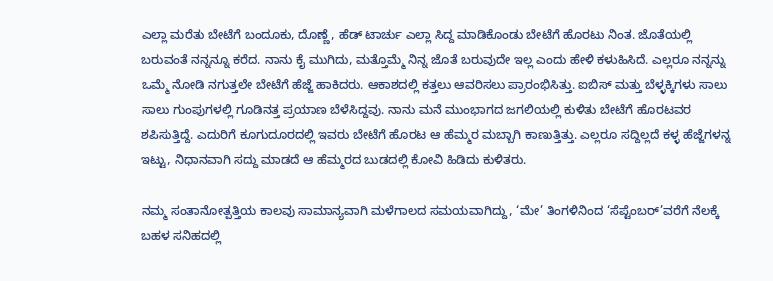ಎಲ್ಲಾ ಮರೆತು ಬೇಟೆಗೆ ಬಂದೂಕು, ದೊಣ್ಣೆ, ಹೆಡ್ ಟಾರ್ಚು ಎಲ್ಲಾ ಸಿದ್ದ ಮಾಡಿಕೊಂಡು ಬೇಟೆಗೆ ಹೊರಟು ನಿಂತ. ಜೊತೆಯಲ್ಲಿ ಬರುವಂತೆ ನನ್ನನ್ನೂ ಕರೆದ. ನಾನು ಕೈ ಮುಗಿದು, ಮತ್ತೊಮ್ಮೆ ನಿನ್ನ ಜೊತೆ ಬರುವುದೇ ಇಲ್ಲ ಎಂದು ಹೇಳಿ ಕಳುಹಿಸಿದೆ. ಎಲ್ಲರೂ ನನ್ನನ್ನು ಒಮ್ಮೆ ನೋಡಿ ನಗುತ್ತಲೇ ಬೇಟೆಗೆ ಹೆಜ್ಜೆ ಹಾಕಿದರು. ಆಕಾಶದಲ್ಲಿ ಕತ್ತಲು ಆವರಿಸಲು ಪ್ರಾರಂಭಿಸಿತ್ತು. ಐಬಿಸ್ ಮತ್ತು ಬೆಳ್ಳಕ್ಕಿಗಳು ಸಾಲು ಸಾಲು ಗುಂಪುಗಳಲ್ಲಿ ಗೂಡಿನತ್ತ ಪ್ರಯಾಣ ಬೆಳೆಸಿದ್ದವು. ನಾನು ಮನೆ ಮುಂಭಾಗದ ಜಗಲಿಯಲ್ಲಿ ಕುಳಿತು ಬೇಟೆಗೆ ಹೊರಟವರ ಶಪಿಸುತ್ತಿದ್ದೆ. ಎದುರಿಗೆ ಕೂಗುದೂರದಲ್ಲಿ ಇವರು ಬೇಟೆಗೆ ಹೊರಟ ಆ ಹೆಮ್ಮರ ಮಬ್ಬಾಗಿ ಕಾಣುತ್ತಿತ್ತು. ಎಲ್ಲರೂ ಸದ್ದಿಲ್ಲದೆ ಕಳ್ಳ ಹೆಜ್ಜೆಗಳನ್ನ ಇಟ್ಟು, ನಿಧಾನವಾಗಿ ಸದ್ದು ಮಾಡದೆ ಆ ಹೆಮ್ಮರದ ಬುಡದಲ್ಲಿ ಕೋವಿ ಹಿಡಿದು ಕುಳಿತರು.

ನಮ್ಮ ಸಂತಾನೋತ್ಪತ್ತಿಯ ಕಾಲವು ಸಾಮಾನ್ಯವಾಗಿ ಮಳೆಗಾಲದ ಸಮಯವಾಗಿದ್ದು, ‘ಮೇ’ ತಿಂಗಳಿನಿಂದ ‘ಸೆಪ್ಟೆಂಬರ್’ವರೆಗೆ ನೆಲಕ್ಕೆ ಬಹಳ ಸನಿಹದಲ್ಲಿ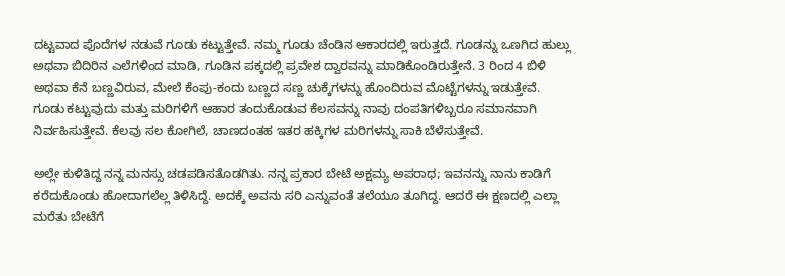ದಟ್ಟವಾದ ಪೊದೆಗಳ ನಡುವೆ ಗೂಡು ಕಟ್ಟುತ್ತೇವೆ. ನಮ್ಮ ಗೂಡು ಚೆಂಡಿನ ಆಕಾರದಲ್ಲಿ ಇರುತ್ತದೆ. ಗೂಡನ್ನು ಒಣಗಿದ ಹುಲ್ಲು ಅಥವಾ ಬಿದಿರಿನ ಎಲೆಗಳಿಂದ ಮಾಡಿ, ಗೂಡಿನ ಪಕ್ಕದಲ್ಲಿ ಪ್ರವೇಶ ದ್ವಾರವನ್ನು ಮಾಡಿಕೊಂಡಿರುತ್ತೇನೆ. 3 ರಿಂದ 4 ಬಿಳಿ ಅಥವಾ ಕೆನೆ ಬಣ್ಣವಿರುವ, ಮೇಲೆ ಕೆಂಪು-ಕಂದು ಬಣ್ಣದ ಸಣ್ಣ ಚುಕ್ಕೆಗಳನ್ನು ಹೊಂದಿರುವ ಮೊಟ್ಟೆಗಳನ್ನು ಇಡುತ್ತೇವೆ. ಗೂಡು ಕಟ್ಟುವುದು ಮತ್ತು ಮರಿಗಳಿಗೆ ಆಹಾರ ತಂದುಕೊಡುವ ಕೆಲಸವನ್ನು ನಾವು ದಂಪತಿಗಳಿಬ್ಬರೂ ಸಮಾನವಾಗಿ ನಿರ್ವಹಿಸುತ್ತೇವೆ. ಕೆಲವು ಸಲ ಕೋಗಿಲೆ, ಚಾಣದಂತಹ ಇತರ ಹಕ್ಕಿಗಳ ಮರಿಗಳನ್ನು ಸಾಕಿ ಬೆಳೆಸುತ್ತೇವೆ.

ಅಲ್ಲೇ ಕುಳಿತಿದ್ದ ನನ್ನ ಮನಸ್ಸು ಚಡಪಡಿಸತೊಡಗಿತು. ನನ್ನ ಪ್ರಕಾರ ಬೇಟೆ ಅಕ್ಷಮ್ಯ ಅಪರಾಧ; ಇವನನ್ನು ನಾನು ಕಾಡಿಗೆ ಕರೆದುಕೊಂಡು ಹೋದಾಗಲೆಲ್ಲ ತಿಳಿಸಿದ್ದೆ. ಅದಕ್ಕೆ ಅವನು ಸರಿ ಎನ್ನುವಂತೆ ತಲೆಯೂ ತೂಗಿದ್ದ. ಆದರೆ ಈ ಕ್ಷಣದಲ್ಲಿ ಎಲ್ಲಾ ಮರೆತು ಬೇಟೆಗೆ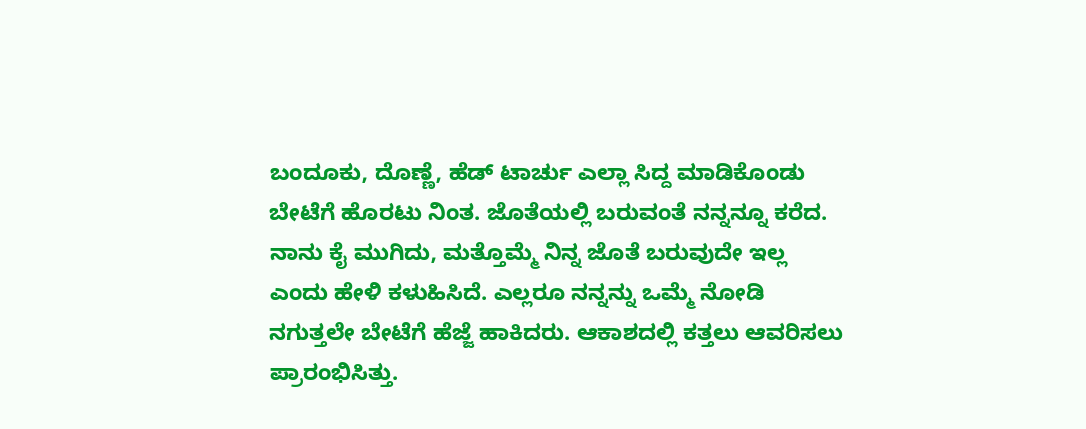ಬಂದೂಕು, ದೊಣ್ಣೆ, ಹೆಡ್ ಟಾರ್ಚು ಎಲ್ಲಾ ಸಿದ್ದ ಮಾಡಿಕೊಂಡು ಬೇಟೆಗೆ ಹೊರಟು ನಿಂತ. ಜೊತೆಯಲ್ಲಿ ಬರುವಂತೆ ನನ್ನನ್ನೂ ಕರೆದ. ನಾನು ಕೈ ಮುಗಿದು, ಮತ್ತೊಮ್ಮೆ ನಿನ್ನ ಜೊತೆ ಬರುವುದೇ ಇಲ್ಲ ಎಂದು ಹೇಳಿ ಕಳುಹಿಸಿದೆ. ಎಲ್ಲರೂ ನನ್ನನ್ನು ಒಮ್ಮೆ ನೋಡಿ ನಗುತ್ತಲೇ ಬೇಟೆಗೆ ಹೆಜ್ಜೆ ಹಾಕಿದರು. ಆಕಾಶದಲ್ಲಿ ಕತ್ತಲು ಆವರಿಸಲು ಪ್ರಾರಂಭಿಸಿತ್ತು.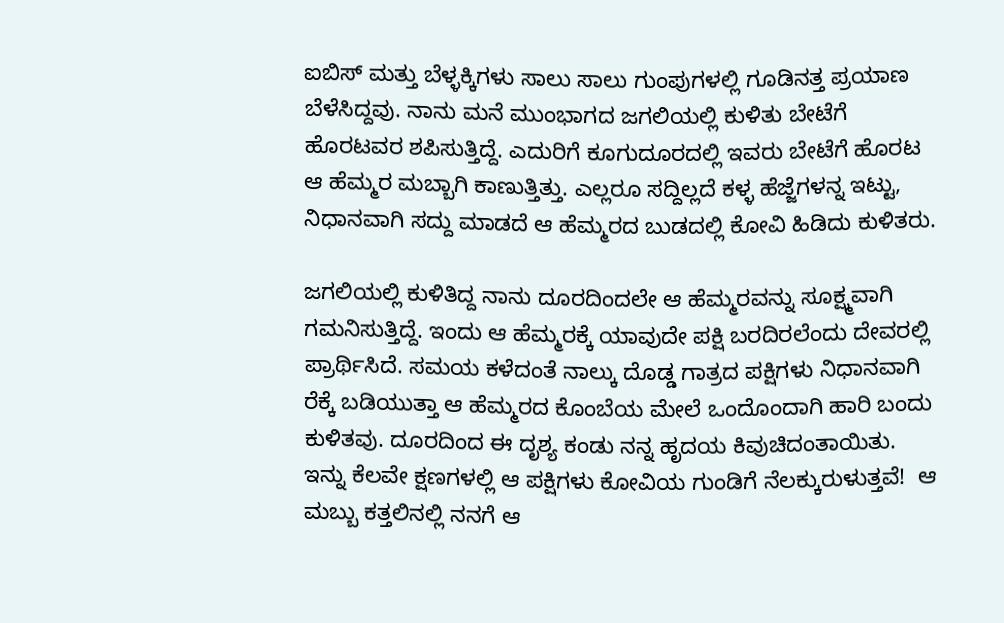ಐಬಿಸ್ ಮತ್ತು ಬೆಳ್ಳಕ್ಕಿಗಳು ಸಾಲು ಸಾಲು ಗುಂಪುಗಳಲ್ಲಿ ಗೂಡಿನತ್ತ ಪ್ರಯಾಣ ಬೆಳೆಸಿದ್ದವು. ನಾನು ಮನೆ ಮುಂಭಾಗದ ಜಗಲಿಯಲ್ಲಿ ಕುಳಿತು ಬೇಟೆಗೆ ಹೊರಟವರ ಶಪಿಸುತ್ತಿದ್ದೆ. ಎದುರಿಗೆ ಕೂಗುದೂರದಲ್ಲಿ ಇವರು ಬೇಟೆಗೆ ಹೊರಟ ಆ ಹೆಮ್ಮರ ಮಬ್ಬಾಗಿ ಕಾಣುತ್ತಿತ್ತು. ಎಲ್ಲರೂ ಸದ್ದಿಲ್ಲದೆ ಕಳ್ಳ ಹೆಜ್ಜೆಗಳನ್ನ ಇಟ್ಟು, ನಿಧಾನವಾಗಿ ಸದ್ದು ಮಾಡದೆ ಆ ಹೆಮ್ಮರದ ಬುಡದಲ್ಲಿ ಕೋವಿ ಹಿಡಿದು ಕುಳಿತರು.

ಜಗಲಿಯಲ್ಲಿ ಕುಳಿತಿದ್ದ ನಾನು ದೂರದಿಂದಲೇ ಆ ಹೆಮ್ಮರವನ್ನು ಸೂಕ್ಷ್ಮವಾಗಿ ಗಮನಿಸುತ್ತಿದ್ದೆ. ಇಂದು ಆ ಹೆಮ್ಮರಕ್ಕೆ ಯಾವುದೇ ಪಕ್ಷಿ ಬರದಿರಲೆಂದು ದೇವರಲ್ಲಿ ಪ್ರಾರ್ಥಿಸಿದೆ. ಸಮಯ ಕಳೆದಂತೆ ನಾಲ್ಕು ದೊಡ್ಡ ಗಾತ್ರದ ಪಕ್ಷಿಗಳು ನಿಧಾನವಾಗಿ ರೆಕ್ಕೆ ಬಡಿಯುತ್ತಾ ಆ ಹೆಮ್ಮರದ ಕೊಂಬೆಯ ಮೇಲೆ ಒಂದೊಂದಾಗಿ ಹಾರಿ ಬಂದು ಕುಳಿತವು. ದೂರದಿಂದ ಈ ದೃಶ್ಯ ಕಂಡು ನನ್ನ ಹೃದಯ ಕಿವುಚಿದಂತಾಯಿತು. ಇನ್ನು ಕೆಲವೇ ಕ್ಷಣಗಳಲ್ಲಿ ಆ ಪಕ್ಷಿಗಳು ಕೋವಿಯ ಗುಂಡಿಗೆ ನೆಲಕ್ಕುರುಳುತ್ತವೆ!  ಆ ಮಬ್ಬು ಕತ್ತಲಿನಲ್ಲಿ ನನಗೆ ಆ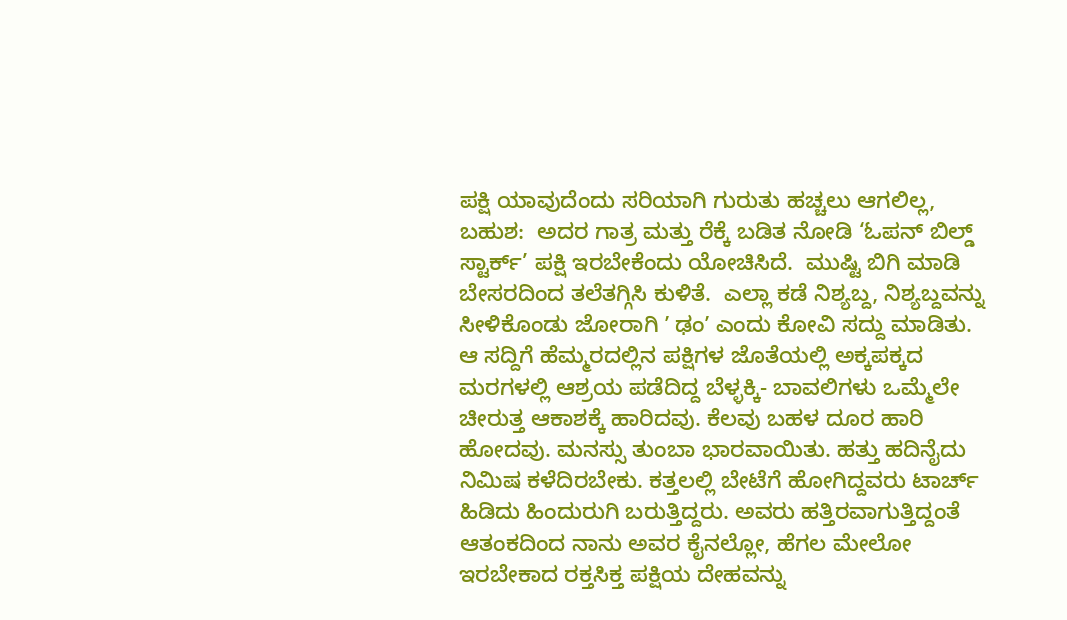ಪಕ್ಷಿ ಯಾವುದೆಂದು ಸರಿಯಾಗಿ ಗುರುತು ಹಚ್ಚಲು ಆಗಲಿಲ್ಲ, ಬಹುಶ:  ಅದರ ಗಾತ್ರ ಮತ್ತು ರೆಕ್ಕೆ ಬಡಿತ ನೋಡಿ ‘ಓಪನ್ ಬಿಲ್ಡ್ ಸ್ಟಾರ್ಕ್’ ಪಕ್ಷಿ ಇರಬೇಕೆಂದು ಯೋಚಿಸಿದೆ.  ಮುಷ್ಟಿ ಬಿಗಿ ಮಾಡಿ ಬೇಸರದಿಂದ ತಲೆತಗ್ಗಿಸಿ ಕುಳಿತೆ.  ಎಲ್ಲಾ ಕಡೆ ನಿಶ್ಯಬ್ದ, ನಿಶ್ಯಬ್ದವನ್ನು ಸೀಳಿಕೊಂಡು ಜೋರಾಗಿ ʼ ಢಂʼ ಎಂದು ಕೋವಿ ಸದ್ದು ಮಾಡಿತು. ಆ ಸದ್ದಿಗೆ ಹೆಮ್ಮರದಲ್ಲಿನ ಪಕ್ಷಿಗಳ ಜೊತೆಯಲ್ಲಿ ಅಕ್ಕಪಕ್ಕದ ಮರಗಳಲ್ಲಿ ಆಶ್ರಯ ಪಡೆದಿದ್ದ ಬೆಳ್ಳಕ್ಕಿ- ಬಾವಲಿಗಳು ಒಮ್ಮೆಲೇ ಚೀರುತ್ತ ಆಕಾಶಕ್ಕೆ ಹಾರಿದವು. ಕೆಲವು ಬಹಳ ದೂರ ಹಾರಿ ಹೋದವು. ಮನಸ್ಸು ತುಂಬಾ ಭಾರವಾಯಿತು. ಹತ್ತು ಹದಿನೈದು ನಿಮಿಷ ಕಳೆದಿರಬೇಕು. ಕತ್ತಲಲ್ಲಿ ಬೇಟೆಗೆ ಹೋಗಿದ್ದವರು ಟಾರ್ಚ್ ಹಿಡಿದು ಹಿಂದುರುಗಿ ಬರುತ್ತಿದ್ದರು. ಅವರು ಹತ್ತಿರವಾಗುತ್ತಿದ್ದಂತೆ ಆತಂಕದಿಂದ ನಾನು ಅವರ ಕೈನಲ್ಲೋ, ಹೆಗಲ ಮೇಲೋ ಇರಬೇಕಾದ ರಕ್ತಸಿಕ್ತ ಪಕ್ಷಿಯ ದೇಹವನ್ನು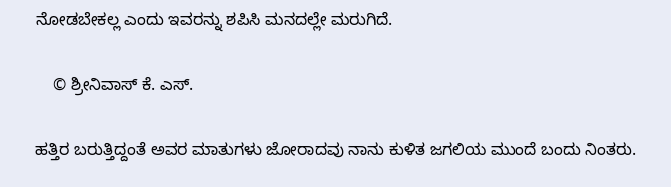ನೋಡಬೇಕಲ್ಲ ಎಂದು ಇವರನ್ನು ಶಪಿಸಿ ಮನದಲ್ಲೇ ಮರುಗಿದೆ.

    © ಶ್ರೀನಿವಾಸ್ ಕೆ. ಎಸ್.

ಹತ್ತಿರ ಬರುತ್ತಿದ್ದಂತೆ ಅವರ ಮಾತುಗಳು ಜೋರಾದವು ನಾನು ಕುಳಿತ ಜಗಲಿಯ ಮುಂದೆ ಬಂದು ನಿಂತರು.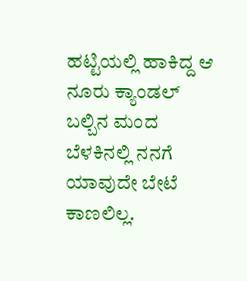ಹಟ್ಟಿಯಲ್ಲಿ ಹಾಕಿದ್ದ ಆ ನೂರು ಕ್ಯಾಂಡಲ್ ಬಲ್ಬಿನ ಮಂದ ಬೆಳಕಿನಲ್ಲಿ ನನಗೆ ಯಾವುದೇ ಬೇಟೆ ಕಾಣಲಿಲ್ಲ.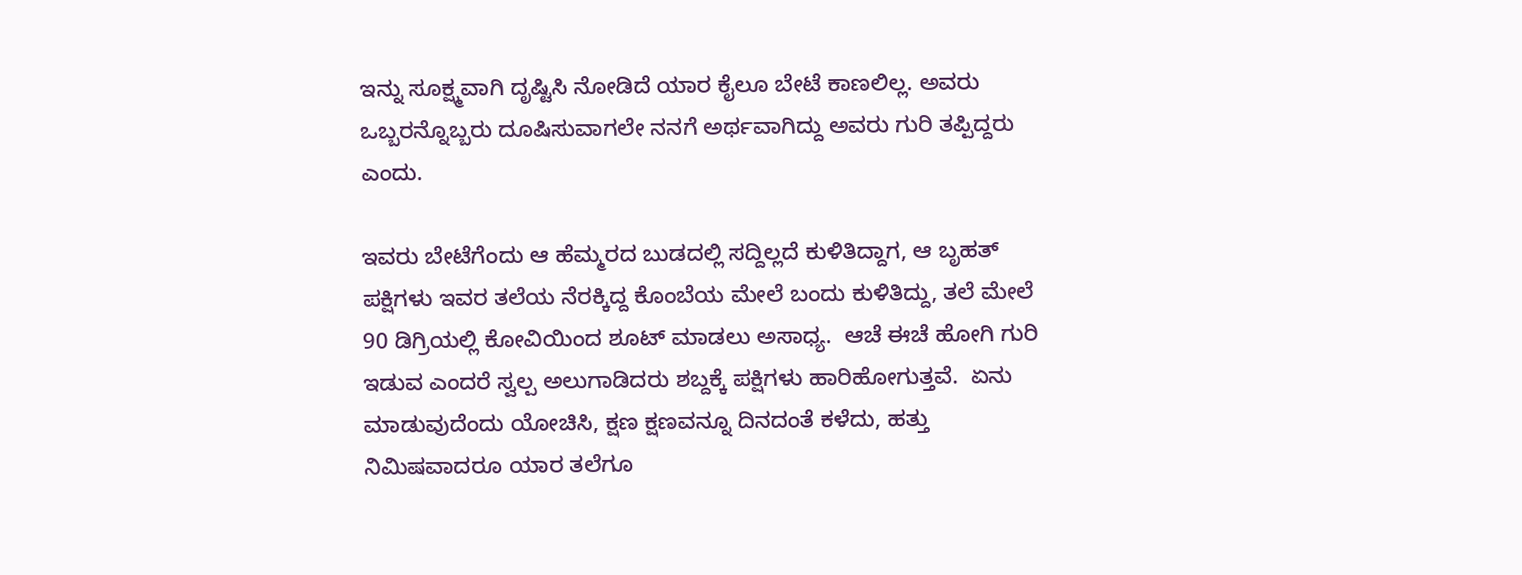ಇನ್ನು ಸೂಕ್ಷ್ಮವಾಗಿ ದೃಷ್ಟಿಸಿ ನೋಡಿದೆ ಯಾರ ಕೈಲೂ ಬೇಟೆ ಕಾಣಲಿಲ್ಲ. ಅವರು ಒಬ್ಬರನ್ನೊಬ್ಬರು ದೂಷಿಸುವಾಗಲೇ ನನಗೆ ಅರ್ಥವಾಗಿದ್ದು ಅವರು ಗುರಿ ತಪ್ಪಿದ್ದರು ಎಂದು.

ಇವರು ಬೇಟೆಗೆಂದು ಆ ಹೆಮ್ಮರದ ಬುಡದಲ್ಲಿ ಸದ್ದಿಲ್ಲದೆ ಕುಳಿತಿದ್ದಾಗ, ಆ ಬೃಹತ್ ಪಕ್ಷಿಗಳು ಇವರ ತಲೆಯ ನೆರಕ್ಕಿದ್ದ ಕೊಂಬೆಯ ಮೇಲೆ ಬಂದು ಕುಳಿತಿದ್ದು, ತಲೆ ಮೇಲೆ 90 ಡಿಗ್ರಿಯಲ್ಲಿ ಕೋವಿಯಿಂದ ಶೂಟ್ ಮಾಡಲು ಅಸಾಧ್ಯ.  ಆಚೆ ಈಚೆ ಹೋಗಿ ಗುರಿ ಇಡುವ ಎಂದರೆ ಸ್ವಲ್ಪ ಅಲುಗಾಡಿದರು ಶಬ್ದಕ್ಕೆ ಪಕ್ಷಿಗಳು ಹಾರಿಹೋಗುತ್ತವೆ.  ಏನು ಮಾಡುವುದೆಂದು ಯೋಚಿಸಿ, ಕ್ಷಣ ಕ್ಷಣವನ್ನೂ ದಿನದಂತೆ ಕಳೆದು, ಹತ್ತು ನಿಮಿಷವಾದರೂ ಯಾರ ತಲೆಗೂ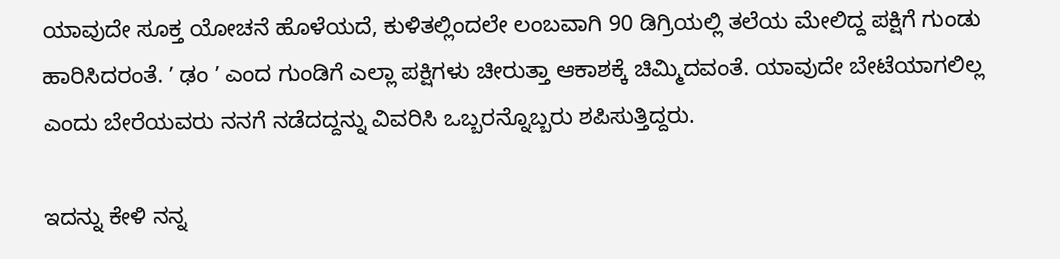ಯಾವುದೇ ಸೂಕ್ತ ಯೋಚನೆ ಹೊಳೆಯದೆ, ಕುಳಿತಲ್ಲಿಂದಲೇ ಲಂಬವಾಗಿ 90 ಡಿಗ್ರಿಯಲ್ಲಿ ತಲೆಯ ಮೇಲಿದ್ದ ಪಕ್ಷಿಗೆ ಗುಂಡು ಹಾರಿಸಿದರಂತೆ. ʼ ಢಂ ʼ ಎಂದ ಗುಂಡಿಗೆ ಎಲ್ಲಾ ಪಕ್ಷಿಗಳು ಚೀರುತ್ತಾ ಆಕಾಶಕ್ಕೆ ಚಿಮ್ಮಿದವಂತೆ. ಯಾವುದೇ ಬೇಟೆಯಾಗಲಿಲ್ಲ ಎಂದು ಬೇರೆಯವರು ನನಗೆ ನಡೆದದ್ದನ್ನು ವಿವರಿಸಿ ಒಬ್ಬರನ್ನೊಬ್ಬರು ಶಪಿಸುತ್ತಿದ್ದರು.

ಇದನ್ನು ಕೇಳಿ ನನ್ನ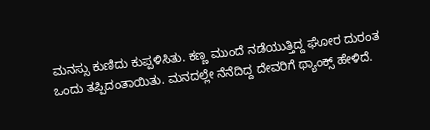ಮನಸ್ಸು ಕುಣಿದು ಕುಪ್ಪಳಿಸಿತು. ಕಣ್ಣ ಮುಂದೆ ನಡೆಯುತ್ತಿದ್ದ ಘೋರ ದುರಂತ ಒಂದು ತಪ್ಪಿದಂತಾಯಿತು. ಮನದಲ್ಲೇ ನೆನೆದಿದ್ದ ದೇವರಿಗೆ ಥ್ಯಾಂಕ್ಸ್ ಹೇಳಿದೆ.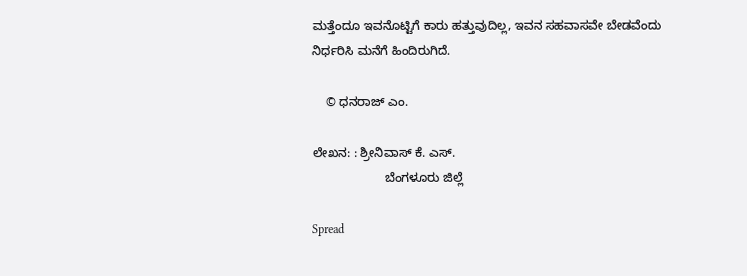ಮತ್ತೆಂದೂ ಇವನೊಟ್ಟಿಗೆ ಕಾರು ಹತ್ತುವುದಿಲ್ಲ, ಇವನ ಸಹವಾಸವೇ ಬೇಡವೆಂದು ನಿರ್ಧರಿಸಿ ಮನೆಗೆ ಹಿಂದಿರುಗಿದೆ.

    © ಧನರಾಜ್ ಎಂ.

ಲೇಖನ: : ಶ್ರೀನಿವಾಸ್ ಕೆ. ಎಸ್.
                     ಬೆಂಗಳೂರು ಜಿಲ್ಲೆ

Spread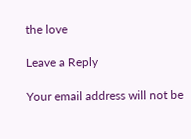the love

Leave a Reply

Your email address will not be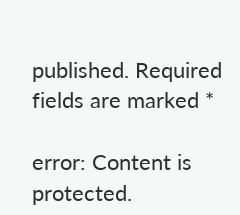published. Required fields are marked *

error: Content is protected.